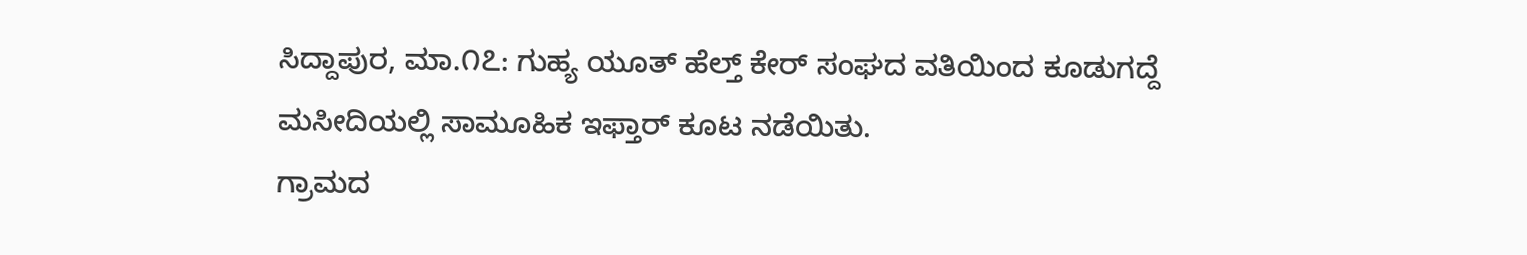ಸಿದ್ದಾಪುರ, ಮಾ.೧೭: ಗುಹ್ಯ ಯೂತ್ ಹೆಲ್ತ್ ಕೇರ್ ಸಂಘದ ವತಿಯಿಂದ ಕೂಡುಗದ್ದೆ ಮಸೀದಿಯಲ್ಲಿ ಸಾಮೂಹಿಕ ಇಫ್ತಾರ್ ಕೂಟ ನಡೆಯಿತು.
ಗ್ರಾಮದ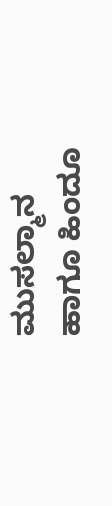ಮುಸಲ್ಮಾನ ಹಾಗೂ ಹಿಂದೂ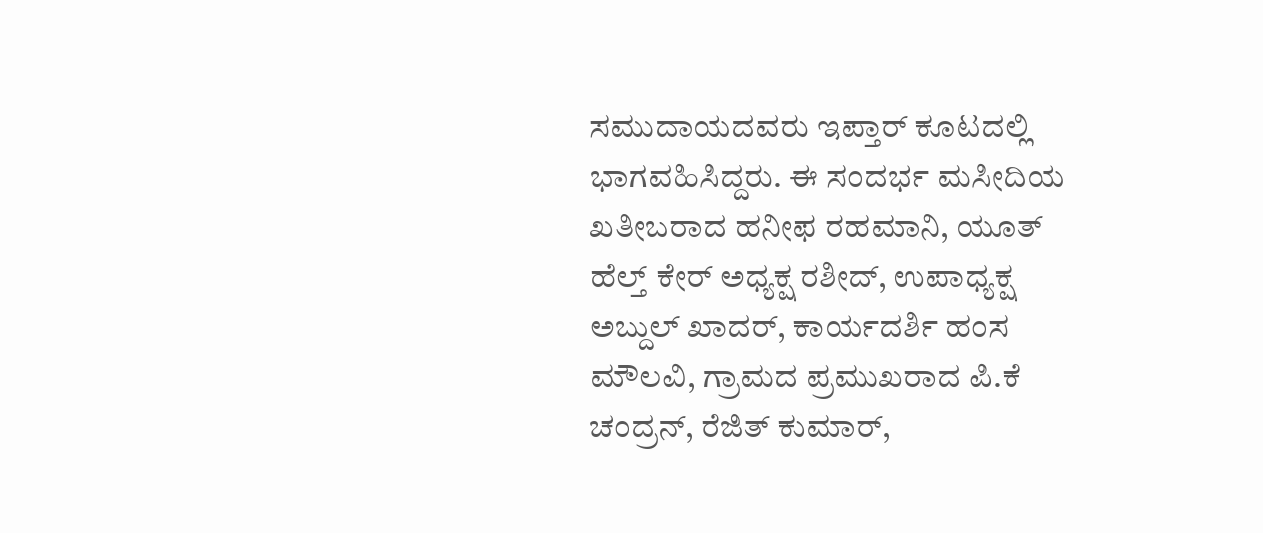ಸಮುದಾಯದವರು ಇಪ್ತಾರ್ ಕೂಟದಲ್ಲಿ ಭಾಗವಹಿಸಿದ್ದರು. ಈ ಸಂದರ್ಭ ಮಸೀದಿಯ ಖತೀಬರಾದ ಹನೀಫ ರಹಮಾನಿ, ಯೂತ್ ಹೆಲ್ತ್ ಕೇರ್ ಅಧ್ಯಕ್ಷ ರಶೀದ್, ಉಪಾಧ್ಯಕ್ಷ ಅಬ್ದುಲ್ ಖಾದರ್, ಕಾರ್ಯದರ್ಶಿ ಹಂಸ ಮೌಲವಿ, ಗ್ರಾಮದ ಪ್ರಮುಖರಾದ ಪಿ.ಕೆ ಚಂದ್ರನ್, ರೆಜಿತ್ ಕುಮಾರ್,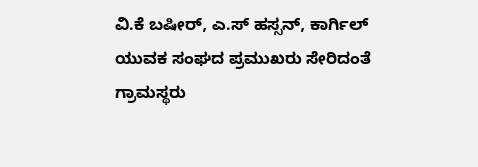ವಿ.ಕೆ ಬಷೀರ್, ಎ.ಸ್ ಹಸ್ಸನ್, ಕಾರ್ಗಿಲ್ ಯುವಕ ಸಂಘದ ಪ್ರಮುಖರು ಸೇರಿದಂತೆ ಗ್ರಾಮಸ್ಥರು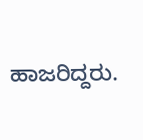ಹಾಜರಿದ್ದರು.